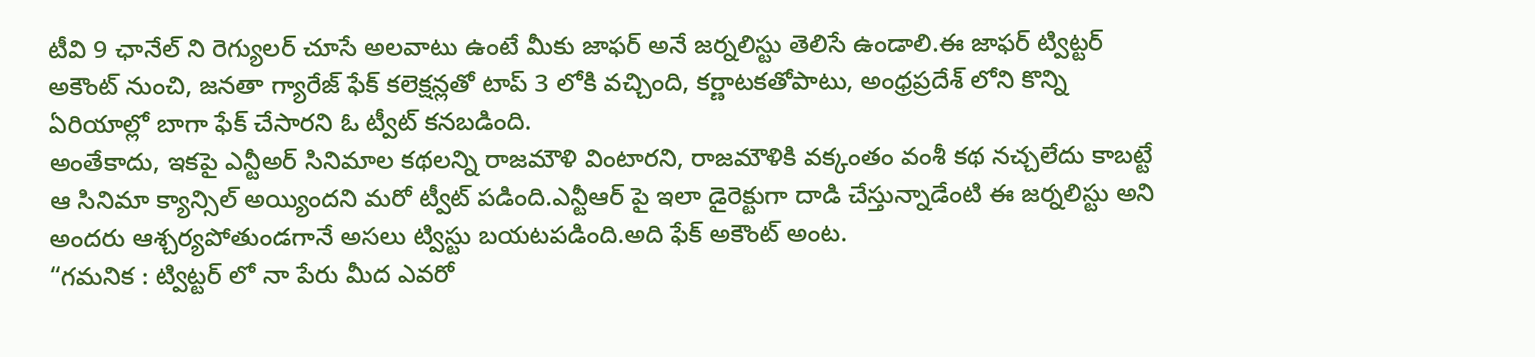టీవి 9 ఛానేల్ ని రెగ్యులర్ చూసే అలవాటు ఉంటే మీకు జాఫర్ అనే జర్నలిస్టు తెలిసే ఉండాలి.ఈ జాఫర్ ట్విట్టర్ అకౌంట్ నుంచి, జనతా గ్యారేజ్ ఫేక్ కలెక్షన్లతో టాప్ 3 లోకి వచ్చింది, కర్ణాటకతోపాటు, అంధ్రప్రదేశ్ లోని కొన్ని ఏరియాల్లో బాగా ఫేక్ చేసారని ఓ ట్వీట్ కనబడింది.
అంతేకాదు, ఇకపై ఎన్టీఅర్ సినిమాల కథలన్ని రాజమౌళి వింటారని, రాజమౌళికి వక్కంతం వంశీ కథ నచ్చలేదు కాబట్టే ఆ సినిమా క్యాన్సిల్ అయ్యిందని మరో ట్వీట్ పడింది.ఎన్టీఆర్ పై ఇలా డైరెక్టుగా దాడి చేస్తున్నాడేంటి ఈ జర్నలిస్టు అని అందరు ఆశ్చర్యపోతుండగానే అసలు ట్విస్టు బయటపడింది.అది ఫేక్ అకౌంట్ అంట.
“గమనిక : ట్విట్టర్ లో నా పేరు మీద ఎవరో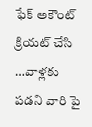ఫేక్ అకౌంట్ క్రియట్ చేసి …వాళ్లకు పడని వారి పై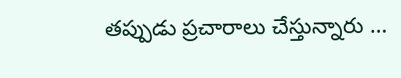తప్పుడు ప్రచారాలు చేస్తున్నారు …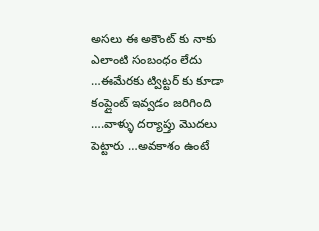అసలు ఈ అకౌంట్ కు నాకు ఎలాంటి సంబంధం లేదు …ఈమేరకు ట్విట్టర్ కు కూడా కంప్లైంట్ ఇవ్వడం జరిగింది ….వాళ్ళు దర్యాప్తు మొదలు పెట్టారు …అవకాశం ఉంటే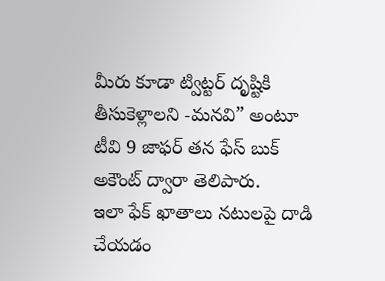మీరు కూడా ట్విట్టర్ దృష్టికి తీసుకెళ్లాలని -మనవి” అంటూ టీవి 9 జాఫర్ తన ఫేస్ బుక్ అకౌంట్ ద్వారా తెలిపారు.
ఇలా ఫేక్ ఖాతాలు నటులపై దాడి చేయడం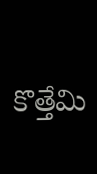కొత్తేమి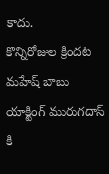కాదు.
కొన్నిరోజుల క్రిందట మహేష్ బాబు యాక్టింగ్ మురుగదాస్ కి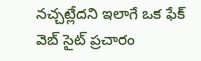నచ్చట్లేదని ఇలాగే ఒక ఫేక్ వెబ్ సైట్ ప్రచారం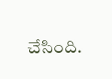చేసింది.